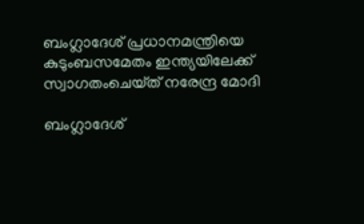ബംഗ്ലാദേശ് പ്രധാനമന്ത്രിയെ കുടുംബസമേതം ഇന്ത്യയിലേക്ക് സ്വാഗതംചെയ്‌ത്‌ നരേന്ദ്ര മോദി

ബംഗ്ലാദേശ്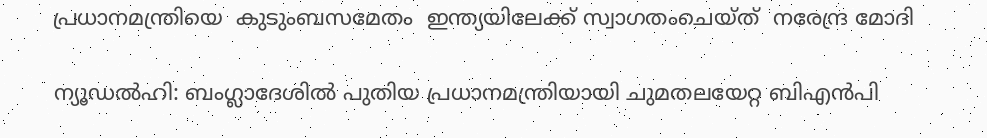പ്രധാനമന്ത്രിയെ  കുടുംബസമേതം  ഇന്ത്യയിലേക്ക് സ്വാഗതംചെയ്‌ത്‌  നരേന്ദ്ര മോദി

ന്യൂഡല്‍ഹി: ബംഗ്ലാദേശിൽ പുതിയ പ്രധാനമന്ത്രിയായി ചുമതലയേറ്റ ബിഎൻപി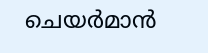ചെയർമാൻ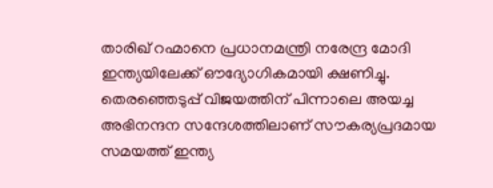താരിഖ് റഹ്മാനെ പ്രധാനമന്ത്രി നരേന്ദ്ര മോദി ഇന്ത്യയിലേക്ക് ഔദ്യോഗികമായി ക്ഷണിച്ചു. തെരഞ്ഞെടുപ്പ് വിജയത്തിന് പിന്നാലെ അയച്ച അഭിനന്ദന സന്ദേശത്തിലാണ് സൗകര്യപ്രദമായ സമയത്ത് ഇന്ത്യ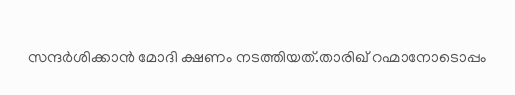സന്ദർശിക്കാൻ മോദി ക്ഷണം നടത്തിയത്.താരിഖ് റഹ്മാനോടൊപ്പം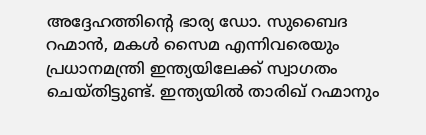അദ്ദേഹത്തിന്‍റെ ഭാര്യ ഡോ. സുബൈദ റഹ്മാൻ, മകൾ സൈമ എന്നിവരെയും പ്രധാനമന്ത്രി ഇന്ത്യയിലേക്ക് സ്വാഗതം ചെയ്തിട്ടുണ്ട്. ഇന്ത്യയിൽ താരിഖ് റഹ്മാനും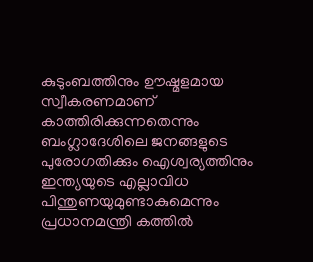കുടുംബത്തിനും ഊഷ്മളമായ സ്വീകരണമാണ് കാത്തിരിക്കുന്നതെന്നും ബംഗ്ലാദേശിലെ ജനങ്ങളുടെ പുരോഗതിക്കും ഐശ്വര്യത്തിനും ഇന്ത്യയുടെ എല്ലാവിധ പിന്തുണയുമുണ്ടാകുമെന്നും പ്രധാനമന്ത്രി കത്തിൽ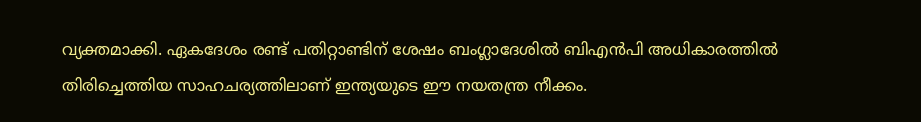വ്യക്തമാക്കി. ഏകദേശം രണ്ട് പതിറ്റാണ്ടിന് ശേഷം ബംഗ്ലാദേശിൽ ബിഎൻപി അധികാരത്തിൽ തിരിച്ചെത്തിയ സാഹചര്യത്തിലാണ് ഇന്ത്യയുടെ ഈ നയതന്ത്ര നീക്കം.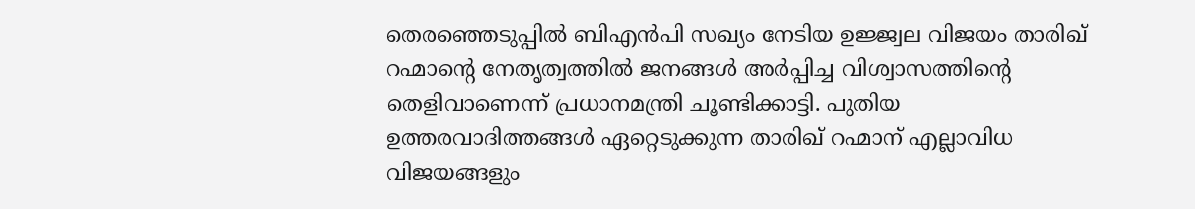തെരഞ്ഞെടുപ്പിൽ ബിഎൻപി സഖ്യം നേടിയ ഉജ്ജ്വല വിജയം താരിഖ് റഹ്മാന്‍റെ നേതൃത്വത്തിൽ ജനങ്ങൾ അർപ്പിച്ച വിശ്വാസത്തിന്‍റെ തെളിവാണെന്ന് പ്രധാനമന്ത്രി ചൂണ്ടിക്കാട്ടി. പുതിയ ഉത്തരവാദിത്തങ്ങൾ ഏറ്റെടുക്കുന്ന താരിഖ് റഹ്മാന് എല്ലാവിധ വിജയങ്ങളും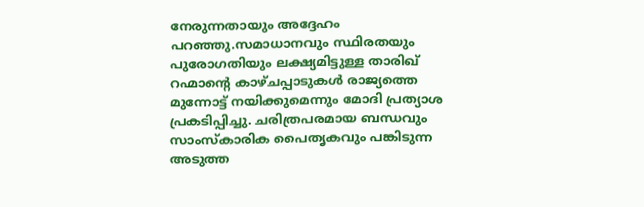നേരുന്നതായും അദ്ദേഹം പറഞ്ഞു.സമാധാനവും സ്ഥിരതയും പുരോഗതിയും ലക്ഷ്യമിട്ടുള്ള താരിഖ് റഹ്മാന്‍റെ കാഴ്ചപ്പാടുകൾ രാജ്യത്തെ മുന്നോട്ട് നയിക്കുമെന്നും മോദി പ്രത്യാശ പ്രകടിപ്പിച്ചു. ചരിത്രപരമായ ബന്ധവും സാംസ്കാരിക പൈതൃകവും പങ്കിടുന്ന അടുത്ത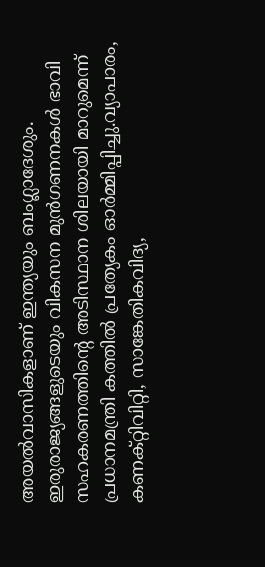അയൽവാസികളാണ് ഇന്ത്യയും ബംഗ്ലാദേശും. ഇരുരാജ്യങ്ങളുടെയും വികസന മുൻഗണനകൾ ഭാവി സഹകരണത്തിന്‍റെ അടിസ്ഥാന ശിലയായി മാറുമെന്ന് പ്രധാനമന്ത്രി കത്തിൽ പ്രത്യേകം ഓർമ്മിപ്പിച്ചു.വ്യാപാരം, കണക്റ്റിവിറ്റി, സാങ്കേതികവിദ്യ,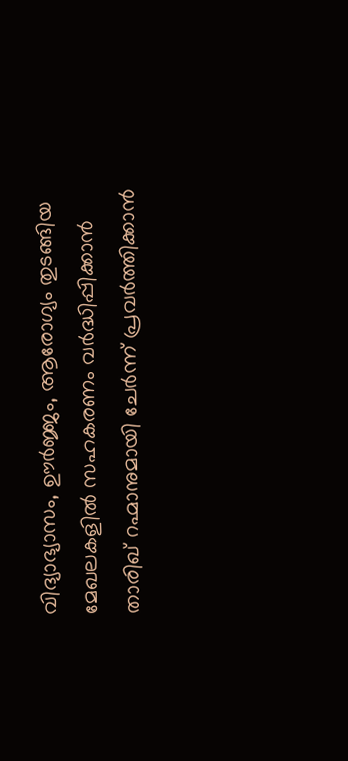വിദ്യാഭ്യാസം, ഊർജ്ജം, ആരോഗ്യം തുടങ്ങിയ മേഖലകളിൽ സഹകരണം വർദ്ധിപ്പിക്കാൻ താരിഖ് റഹ്മാനുമായി ചേർന്ന് പ്രവർത്തിക്കാൻ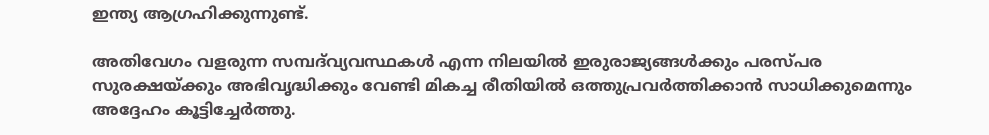ഇന്ത്യ ആഗ്രഹിക്കുന്നുണ്ട്.

അതിവേഗം വളരുന്ന സമ്പദ്‌വ്യവസ്ഥകൾ എന്ന നിലയിൽ ഇരുരാജ്യങ്ങൾക്കും പരസ്പര സുരക്ഷയ്ക്കും അഭിവൃദ്ധിക്കും വേണ്ടി മികച്ച രീതിയിൽ ഒത്തുപ്രവർത്തിക്കാൻ സാധിക്കുമെന്നും അദ്ദേഹം കൂട്ടിച്ചേർത്തു.